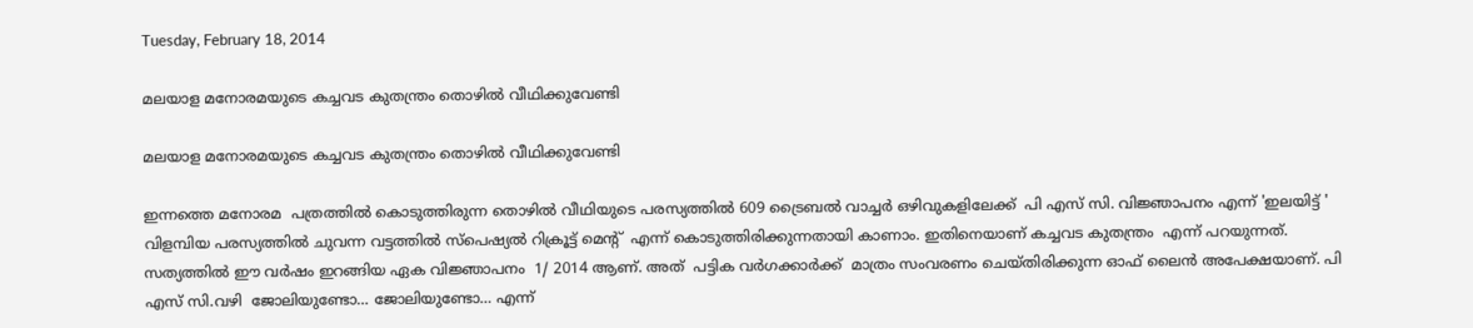Tuesday, February 18, 2014

മലയാള മനോരമയുടെ കച്ചവട കുതന്ത്രം തൊഴിൽ വീഥിക്കുവേണ്ടി

മലയാള മനോരമയുടെ കച്ചവട കുതന്ത്രം തൊഴിൽ വീഥിക്കുവേണ്ടി

ഇന്നത്തെ മനോരമ  പത്രത്തിൽ കൊടുത്തിരുന്ന തൊഴിൽ വീഥിയുടെ പരസ്യത്തിൽ 609 ട്രൈബൽ വാച്ചർ ഒഴിവുകളിലേക്ക്  പി എസ് സി. വിജ്ഞാപനം എന്ന് 'ഇലയിട്ട് '  വിളമ്പിയ പരസ്യത്തിൽ ചുവന്ന വട്ടത്തിൽ സ്പെഷ്യൽ റിക്രൂട്ട് മെന്റ്  എന്ന് കൊടുത്തിരിക്കുന്നതായി കാണാം. ഇതിനെയാണ് കച്ചവട കുതന്ത്രം  എന്ന് പറയുന്നത്. സത്യത്തിൽ ഈ വർഷം ഇറങ്ങിയ ഏക വിജ്ഞാപനം  1/ 2014 ആണ്. അത്  പട്ടിക വർഗക്കാർക്ക്  മാത്രം സംവരണം ചെയ്തിരിക്കുന്ന ഓഫ് ലൈൻ അപേക്ഷയാണ്. പി എസ് സി.വഴി  ജോലിയുണ്ടോ... ജോലിയുണ്ടോ... എന്ന്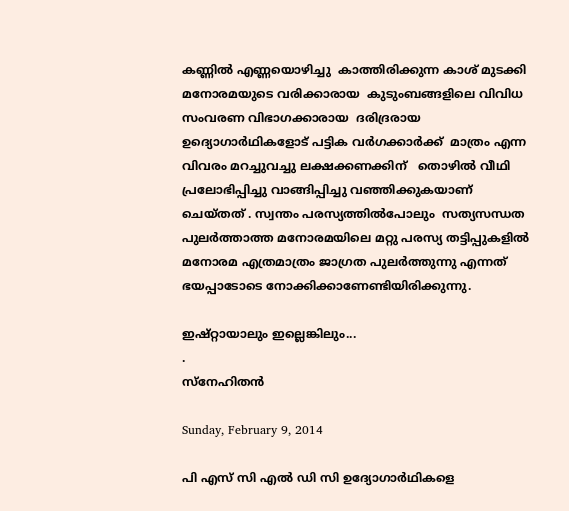കണ്ണിൽ എണ്ണയൊഴിച്ചു  കാത്തിരിക്കുന്ന കാശ് മുടക്കി മനോരമയുടെ വരിക്കാരായ  കുടുംബങ്ങളിലെ വിവിധ സംവരണ വിഭാഗക്കാരായ  ദരിദ്രരായ ഉദ്യൊഗാർഥികളോട് പട്ടിക വർഗക്കാർക്ക്  മാത്രം എന്ന വിവരം മറച്ചുവച്ചു ലക്ഷക്കണക്കിന്   തൊഴിൽ വീഥി പ്രലോഭിപ്പിച്ചു വാങ്ങിപ്പിച്ചു വഞ്ഞിക്കുകയാണ് ചെയ്തത് . സ്വന്തം പരസ്യത്തിൽപോലും  സത്യസന്ധത പുലർത്താത്ത മനോരമയിലെ മറ്റു പരസ്യ തട്ടിപ്പുകളിൽ മനോരമ എത്രമാത്രം ജാഗ്രത പുലർത്തുന്നു എന്നത് ഭയപ്പാടോടെ നോക്കിക്കാണേണ്ടിയിരിക്കുന്നു.

ഇഷ്റ്റായാലും ഇല്ലെങ്കിലും...
.
സ്നേഹിതൻ

Sunday, February 9, 2014

പി എസ് സി എൽ ഡി സി ഉദ്യോഗാർഥികളെ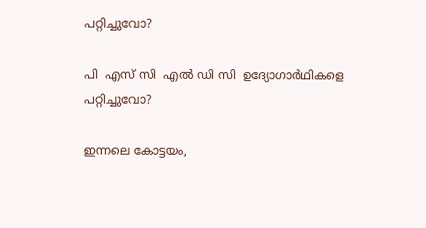പറ്റിച്ചുവോ?

പി  എസ് സി  എൽ ഡി സി  ഉദ്യോഗാർഥികളെ പറ്റിച്ചുവോ?

ഇന്നലെ കോട്ടയം,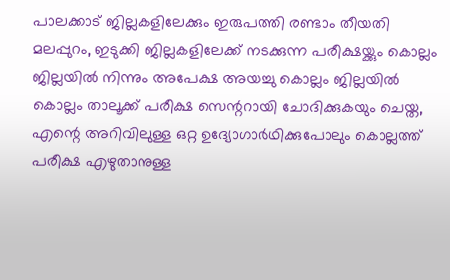പാലക്കാട്‌ ജില്ലകളിലേക്കും ഇരുപത്തി രണ്ടാം തീയതി മലപ്പുറം, ഇടുക്കി ജില്ലകളിലേക്ക് നടക്കുന്ന പരീക്ഷയ്ക്കും കൊല്ലം  ജില്ലയിൽ നിന്നും അപേക്ഷ അയച്ചു കൊല്ലം ജില്ലയിൽ കൊല്ലം താലൂക്ക് പരീക്ഷ സെന്ററായി ചോദിക്കുകയും ചെയ്ത,  എന്റെ അറിവിലുള്ള ഒറ്റ ഉദ്യോഗാർഥിക്കുപോലും കൊല്ലത്ത്  പരീക്ഷ എഴുതാനുള്ള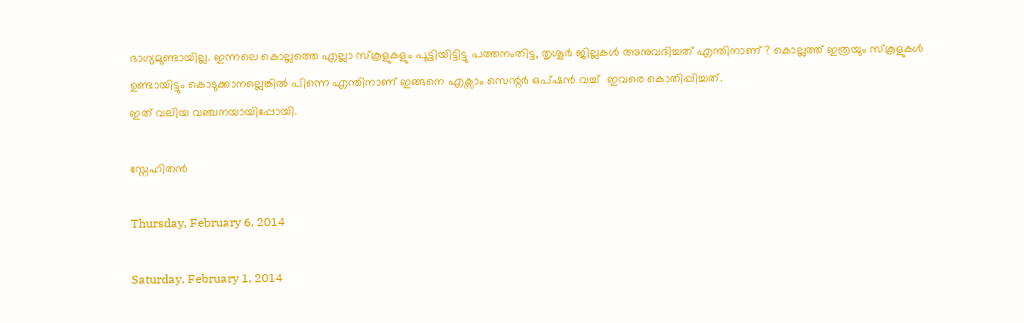ഭാഗ്യമുണ്ടായില്ല. ഇന്നലെ കൊല്ലത്തെ എല്ലാ സ്കൂളുകളും പൂട്ടിയിട്ടിട്ടു പത്തനംതിട്ട, തൃശൂർ ജില്ലകൾ അനുവദിച്ചത് എന്തിനാണ് ? കൊല്ലത്ത് ഇത്രയും സ്കൂളുകൾ ഉണ്ടായിട്ടും കൊടുക്കാനല്ലെങ്കിൽ പിന്നെ എന്തിനാണ് ഇങ്ങനെ എക്സാം സെന്റർ ഒപ്ഷൻ വച്ച്  ഇവരെ കൊതിപ്പിച്ചത്.
ഇത് വലിയ വഞ്ചനയായിപ്പോയി.

സ്നേഹിതൻ

Thursday, February 6, 2014

Saturday, February 1, 2014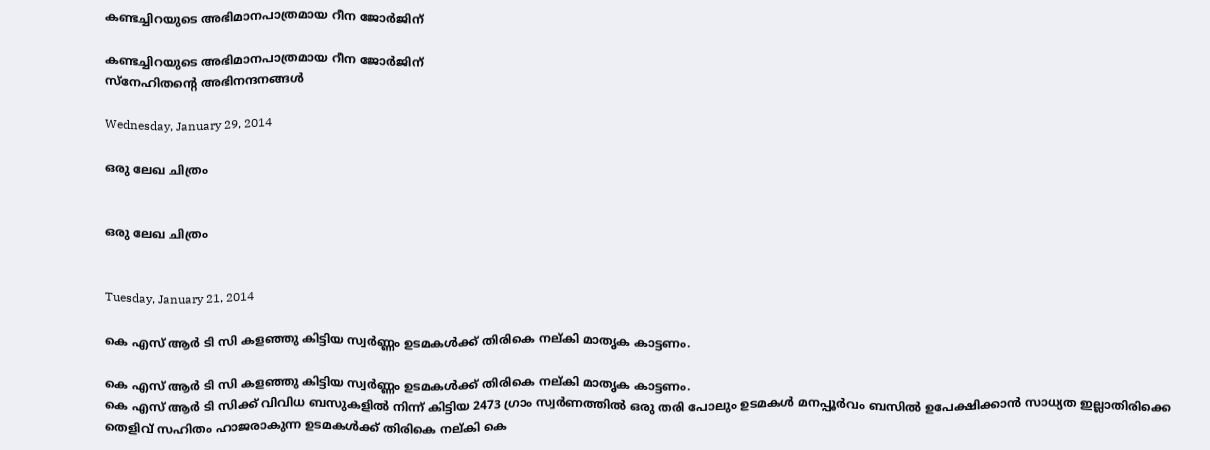കണ്ടച്ചിറയുടെ അഭിമാനപാത്രമായ റീന ജോർജിന്

കണ്ടച്ചിറയുടെ അഭിമാനപാത്രമായ റീന ജോർജിന്
സ്നേഹിതന്റെ അഭിനന്ദനങ്ങൾ

Wednesday, January 29, 2014

ഒരു ലേഖ ചിത്രം


ഒരു ലേഖ ചിത്രം


Tuesday, January 21, 2014

കെ എസ് ആർ ടി സി കളഞ്ഞു കിട്ടിയ സ്വർണ്ണം ഉടമകൾക്ക് തിരികെ നല്കി മാതൃക കാട്ടണം.

കെ എസ് ആർ ടി സി കളഞ്ഞു കിട്ടിയ സ്വർണ്ണം ഉടമകൾക്ക് തിരികെ നല്കി മാതൃക കാട്ടണം.
കെ എസ് ആർ ടി സിക്ക് വിവിധ ബസുകളിൽ നിന്ന് കിട്ടിയ 2473 ഗ്രാം സ്വർണത്തിൽ ഒരു തരി പോലും ഉടമകൾ മനപ്പൂർവം ബസിൽ ഉപേക്ഷിക്കാൻ സാധ്യത ഇല്ലാതിരിക്കെ തെളിവ് സഹിതം ഹാജരാകുന്ന ഉടമകൾക്ക് തിരികെ നല്കി കെ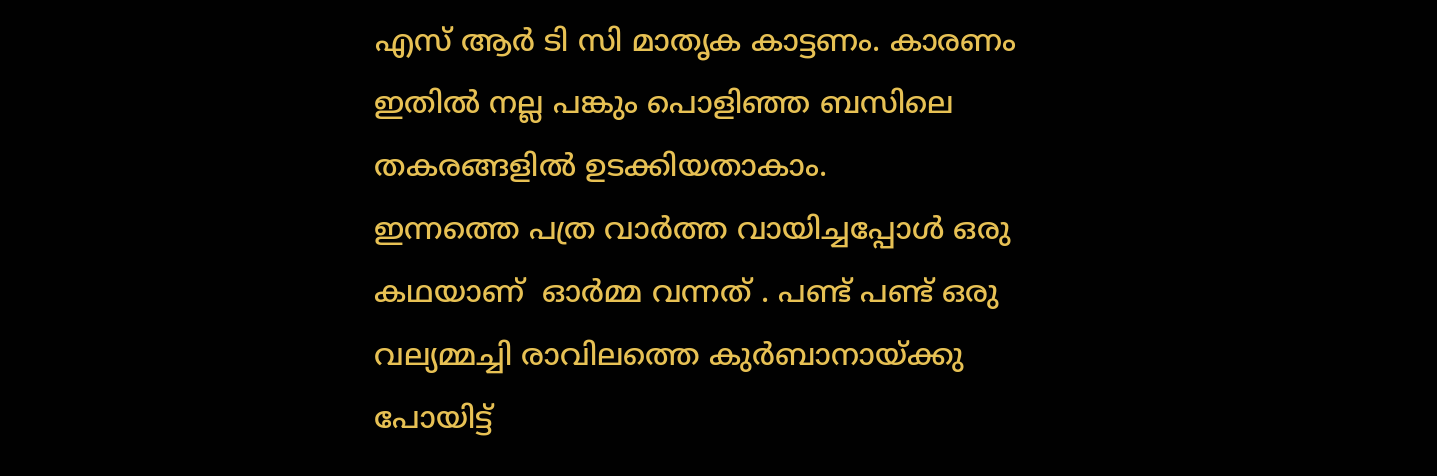എസ് ആർ ടി സി മാതൃക കാട്ടണം. കാരണം ഇതിൽ നല്ല പങ്കും പൊളിഞ്ഞ ബസിലെ തകരങ്ങളിൽ ഉടക്കിയതാകാം.
ഇന്നത്തെ പത്ര വാർത്ത വായിച്ചപ്പോൾ ഒരു കഥയാണ്  ഓർമ്മ വന്നത് . പണ്ട് പണ്ട് ഒരു വല്യമ്മച്ചി രാവിലത്തെ കുർബാനായ്ക്കു പോയിട്ട്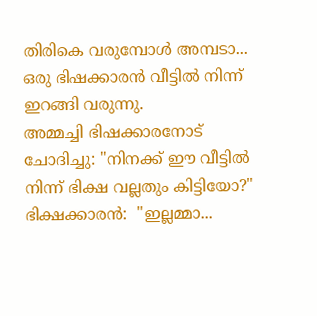തിരികെ വരുമ്പോൾ അമ്പടാ... ഒരു ഭിഷക്കാരൻ വീട്ടിൽ നിന്ന് ഇറങ്ങി വരുന്നു.
അമ്മച്ചി ഭിഷക്കാരനോട്‌ ചോദിച്ചു: "നിനക്ക് ഈ വീട്ടിൽ നിന്ന് ഭിക്ഷ വല്ലതും കിട്ടിയോ?"
ഭിക്ഷക്കാരൻ:  "ഇല്ലമ്മാ...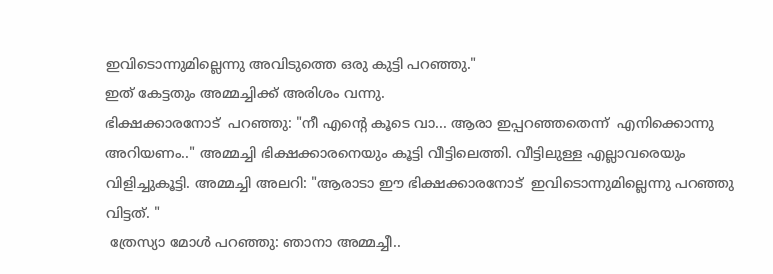ഇവിടൊന്നുമില്ലെന്നു അവിടുത്തെ ഒരു കുട്ടി പറഞ്ഞു."
ഇത് കേട്ടതും അമ്മച്ചിക്ക് അരിശം വന്നു.
ഭിക്ഷക്കാരനോട്  പറഞ്ഞു: "നീ എന്റെ കൂടെ വാ... ആരാ ഇപ്പറഞ്ഞതെന്ന്  എനിക്കൊന്നു അറിയണം.." അമ്മച്ചി ഭിക്ഷക്കാരനെയും കൂട്ടി വീട്ടിലെത്തി. വീട്ടിലുള്ള എല്ലാവരെയും വിളിച്ചുകൂട്ടി. അമ്മച്ചി അലറി: "ആരാടാ ഈ ഭിക്ഷക്കാരനോട്  ഇവിടൊന്നുമില്ലെന്നു പറഞ്ഞു വിട്ടത്. "
 ത്രേസ്യാ മോൾ പറഞ്ഞു: ഞാനാ അമ്മച്ചീ..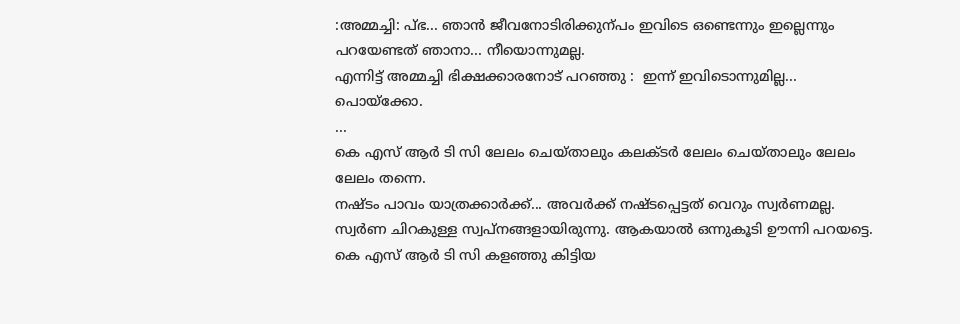:അമ്മച്ചി: പ്‌ഭ... ഞാൻ ജീവനോടിരിക്കുന്പം ഇവിടെ ഒണ്ടെന്നും ഇല്ലെന്നും പറയേണ്ടത് ഞാനാ... നീയൊന്നുമല്ല.
എന്നിട്ട് അമ്മച്ചി ഭിക്ഷക്കാരനോട് പറഞ്ഞു :  ഇന്ന് ഇവിടൊന്നുമില്ല... പൊയ്ക്കോ.
...
കെ എസ് ആർ ടി സി ലേലം ചെയ്താലും കലക്ടർ ലേലം ചെയ്താലും ലേലം ലേലം തന്നെ.
നഷ്ടം പാവം യാത്രക്കാർക്ക്... അവർക്ക് നഷ്ടപ്പെട്ടത്‌ വെറും സ്വർണമല്ല. സ്വർണ ചിറകുള്ള സ്വപ്നങ്ങളായിരുന്നു. ആകയാൽ ഒന്നുകൂടി ഊന്നി പറയട്ടെ. കെ എസ് ആർ ടി സി കളഞ്ഞു കിട്ടിയ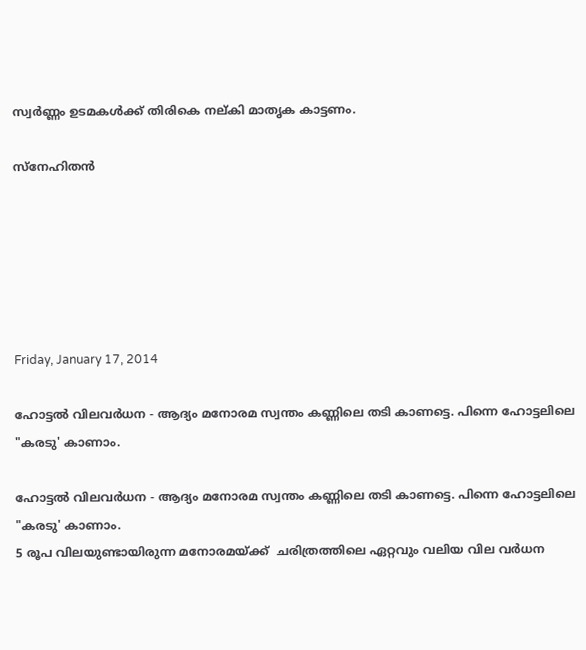സ്വർണ്ണം ഉടമകൾക്ക് തിരികെ നല്കി മാതൃക കാട്ടണം.

സ്നേഹിതൻ






Friday, January 17, 2014

ഹോട്ടൽ വിലവർധന - ആദ്യം മനോരമ സ്വന്തം കണ്ണിലെ തടി കാണട്ടെ. പിന്നെ ഹോട്ടലിലെ "കരടു' കാണാം.

ഹോട്ടൽ വിലവർധന - ആദ്യം മനോരമ സ്വന്തം കണ്ണിലെ തടി കാണട്ടെ. പിന്നെ ഹോട്ടലിലെ "കരടു' കാണാം.
5 രൂപ വിലയുണ്ടായിരുന്ന മനോരമയ്ക്ക്  ചരിത്രത്തിലെ ഏറ്റവും വലിയ വില വർധന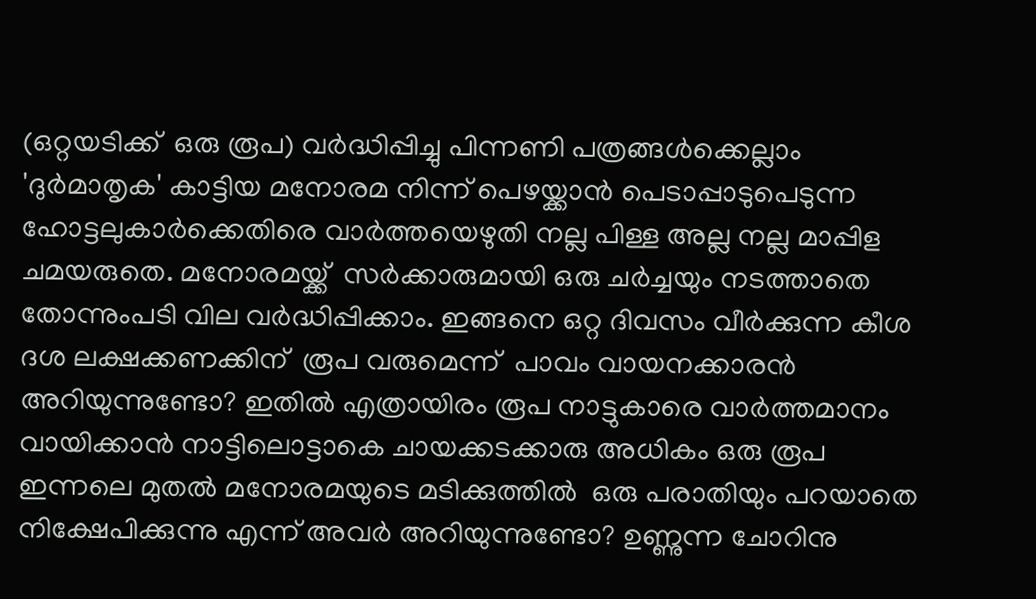(ഒറ്റയടിക്ക്  ഒരു രൂപ) വർദ്ധിപ്പിച്ചു പിന്നണി പത്രങ്ങൾക്കെല്ലാം 'ദുർമാതൃക' കാട്ടിയ മനോരമ നിന്ന് പെഴയ്ക്കാൻ പെടാപ്പാടുപെടുന്ന ഹോട്ടലുകാർക്കെതിരെ വാർത്തയെഴുതി നല്ല പിള്ള അല്ല നല്ല മാപ്പിള ചമയരുതെ. മനോരമയ്ക്ക്  സർക്കാരുമായി ഒരു ചർച്ചയും നടത്താതെ തോന്നുംപടി വില വർദ്ധിപ്പിക്കാം. ഇങ്ങനെ ഒറ്റ ദിവസം വീർക്കുന്ന കീശ ദശ ലക്ഷക്കണക്കിന്‌  രൂപ വരുമെന്ന്  പാവം വായനക്കാരൻ അറിയുന്നുണ്ടോ? ഇതിൽ എത്രായിരം രൂപ നാട്ടുകാരെ വാർത്തമാനം വായിക്കാൻ നാട്ടിലൊട്ടാകെ ചായക്കടക്കാരു അധികം ഒരു രൂപ ഇന്നലെ മുതൽ മനോരമയുടെ മടിക്കുത്തിൽ  ഒരു പരാതിയും പറയാതെ നിക്ഷേപിക്കുന്നു എന്ന് അവർ അറിയുന്നുണ്ടോ? ഉണ്ണുന്ന ചോറിനു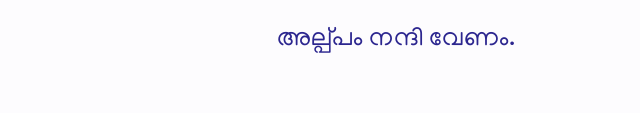അല്പ്പം നന്ദി വേണം.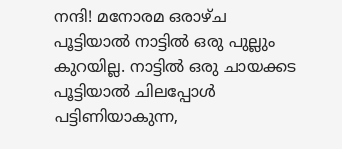നന്ദി! മനോരമ ഒരാഴ്ച പൂട്ടിയാൽ നാട്ടിൽ ഒരു പുല്ലും കുറയില്ല. നാട്ടിൽ ഒരു ചായക്കട പൂട്ടിയാൽ ചിലപ്പോൾ പട്ടിണിയാകുന്ന,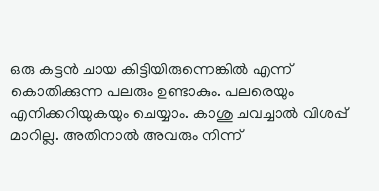ഒരു കട്ടൻ ചായ കിട്ടിയിരുന്നെങ്കിൽ എന്ന് കൊതിക്കുന്ന പലരും ഉണ്ടാകും. പലരെയും എനിക്കറിയുകയും ചെയ്യാം. കാശു ചവച്ചാൽ വിശപ്പ്‌  മാറില്ല. അതിനാൽ അവരും നിന്ന്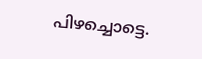പിഴച്ചൊട്ടെ.